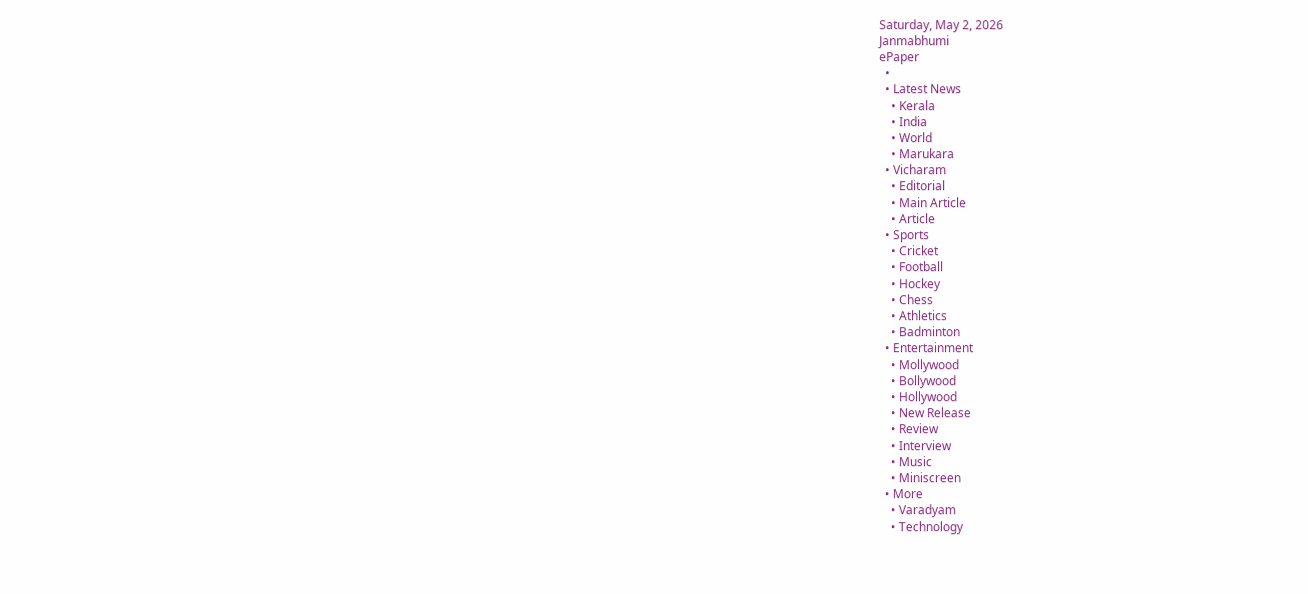Saturday, May 2, 2026
Janmabhumi
ePaper
  •
  • Latest News
    • Kerala
    • India
    • World
    • Marukara
  • Vicharam
    • Editorial
    • Main Article
    • Article
  • Sports
    • Cricket
    • Football
    • Hockey
    • Chess
    • Athletics
    • Badminton
  • Entertainment
    • Mollywood
    • Bollywood
    • Hollywood
    • New Release
    • Review
    • Interview
    • Music
    • Miniscreen
  • More
    • Varadyam
    • Technology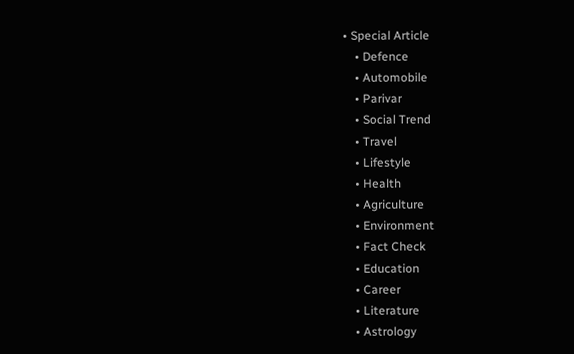• Special Article
    • Defence
    • Automobile
    • Parivar
    • Social Trend
    • Travel
    • Lifestyle
    • Health
    • Agriculture
    • Environment
    • Fact Check
    • Education
    • Career
    • Literature
    • Astrology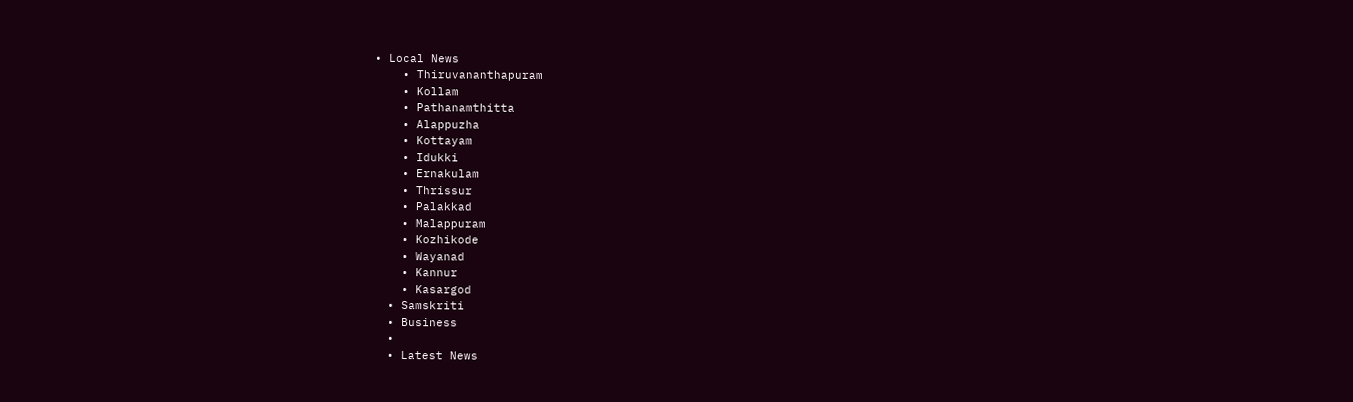• Local News
    • Thiruvananthapuram
    • Kollam
    • Pathanamthitta
    • Alappuzha
    • Kottayam
    • Idukki
    • Ernakulam
    • Thrissur
    • Palakkad
    • Malappuram
    • Kozhikode
    • Wayanad
    • Kannur
    • Kasargod
  • Samskriti
  • Business
  •
  • Latest News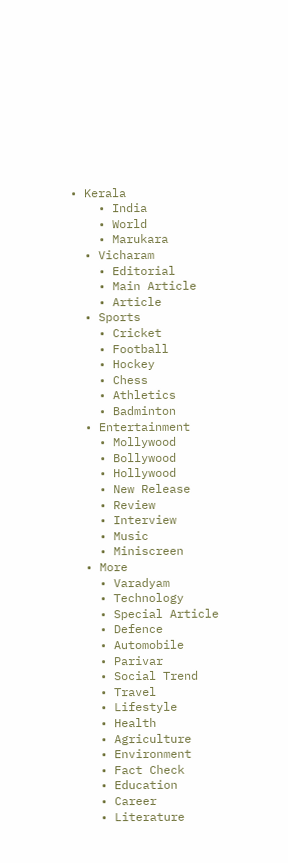• Kerala
    • India
    • World
    • Marukara
  • Vicharam
    • Editorial
    • Main Article
    • Article
  • Sports
    • Cricket
    • Football
    • Hockey
    • Chess
    • Athletics
    • Badminton
  • Entertainment
    • Mollywood
    • Bollywood
    • Hollywood
    • New Release
    • Review
    • Interview
    • Music
    • Miniscreen
  • More
    • Varadyam
    • Technology
    • Special Article
    • Defence
    • Automobile
    • Parivar
    • Social Trend
    • Travel
    • Lifestyle
    • Health
    • Agriculture
    • Environment
    • Fact Check
    • Education
    • Career
    • Literature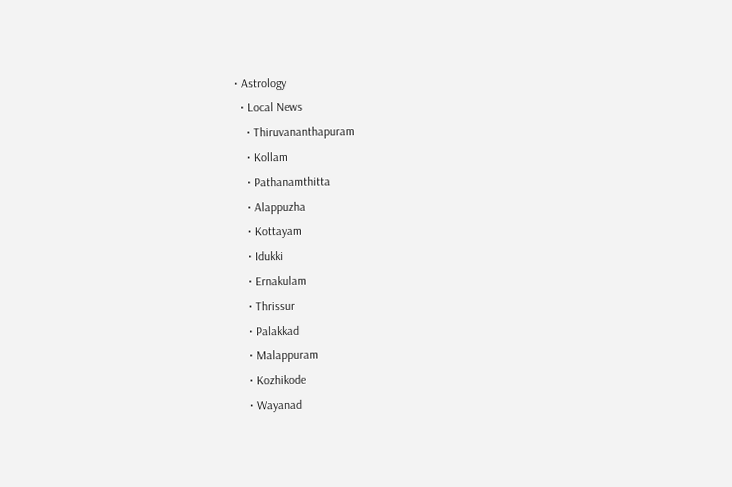• Astrology
  • Local News
    • Thiruvananthapuram
    • Kollam
    • Pathanamthitta
    • Alappuzha
    • Kottayam
    • Idukki
    • Ernakulam
    • Thrissur
    • Palakkad
    • Malappuram
    • Kozhikode
    • Wayanad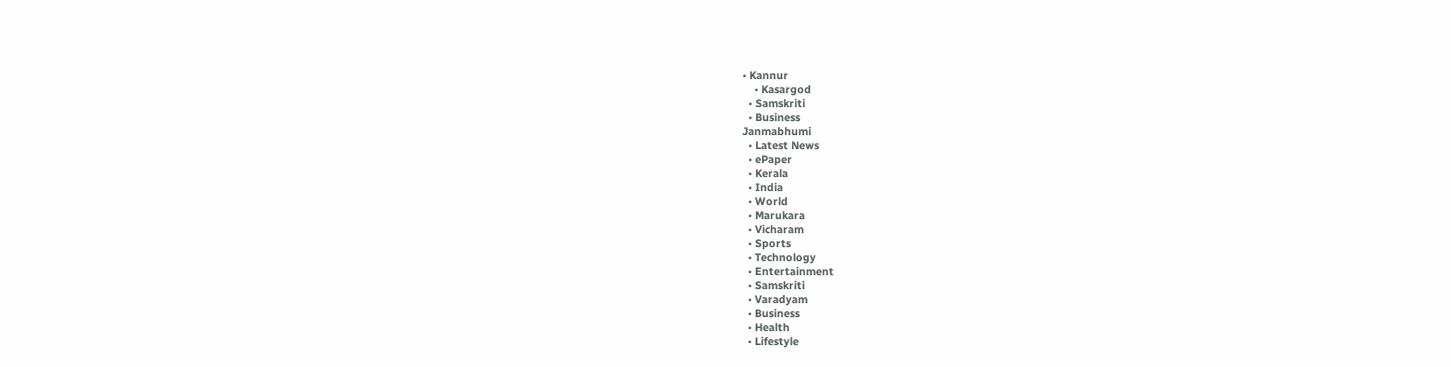• Kannur
    • Kasargod
  • Samskriti
  • Business
Janmabhumi
  • Latest News
  • ePaper
  • Kerala
  • India
  • World
  • Marukara
  • Vicharam
  • Sports
  • Technology
  • Entertainment
  • Samskriti
  • Varadyam
  • Business
  • Health
  • Lifestyle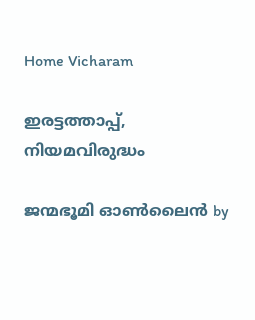Home Vicharam

ഇരട്ടത്താപ്പ്, നിയമവിരുദ്ധം

ജന്മഭൂമി ഓണ്‍ലൈന്‍ by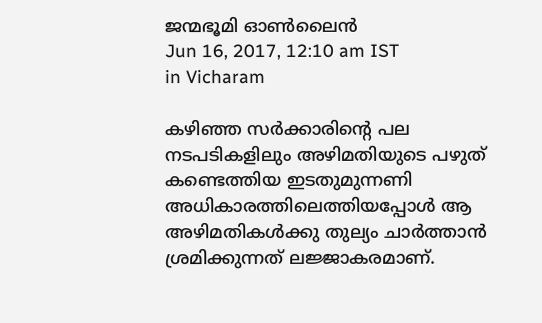ജന്മഭൂമി ഓണ്‍ലൈന്‍
Jun 16, 2017, 12:10 am IST
in Vicharam

കഴിഞ്ഞ സര്‍ക്കാരിന്റെ പല നടപടികളിലും അഴിമതിയുടെ പഴുത് കണ്ടെത്തിയ ഇടതുമുന്നണി അധികാരത്തിലെത്തിയപ്പോള്‍ ആ അഴിമതികള്‍ക്കു തുല്യം ചാര്‍ത്താന്‍ ശ്രമിക്കുന്നത് ലജ്ജാകരമാണ്.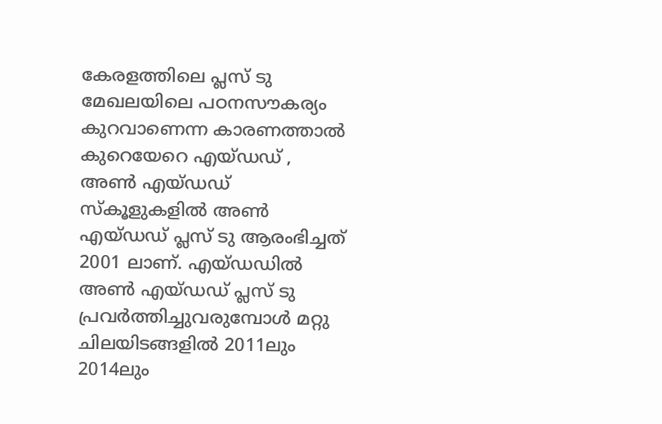കേരളത്തിലെ പ്ലസ് ടു മേഖലയിലെ പഠനസൗകര്യം കുറവാണെന്ന കാരണത്താല്‍ കുറെയേറെ എയ്ഡഡ് , അണ്‍ എയ്ഡഡ് സ്‌കൂളുകളില്‍ അണ്‍ എയ്ഡഡ് പ്ലസ് ടു ആരംഭിച്ചത് 2001 ലാണ്. എയ്ഡഡില്‍ അണ്‍ എയ്ഡഡ് പ്ലസ് ടു പ്രവര്‍ത്തിച്ചുവരുമ്പോള്‍ മറ്റു ചിലയിടങ്ങളില്‍ 2011ലും 2014ലും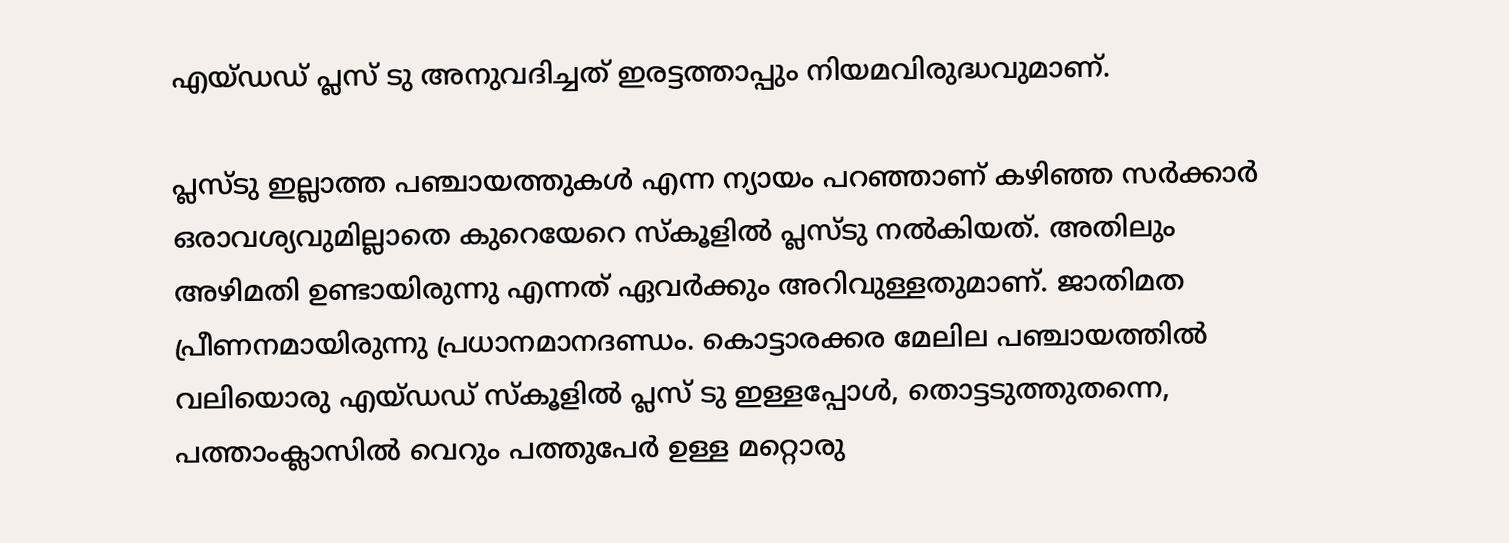എയ്ഡഡ് പ്ലസ് ടു അനുവദിച്ചത് ഇരട്ടത്താപ്പും നിയമവിരുദ്ധവുമാണ്.

പ്ലസ്ടു ഇല്ലാത്ത പഞ്ചായത്തുകള്‍ എന്ന ന്യായം പറഞ്ഞാണ് കഴിഞ്ഞ സര്‍ക്കാര്‍ ഒരാവശ്യവുമില്ലാതെ കുറെയേറെ സ്‌കൂളില്‍ പ്ലസ്ടു നല്‍കിയത്. അതിലും അഴിമതി ഉണ്ടായിരുന്നു എന്നത് ഏവര്‍ക്കും അറിവുള്ളതുമാണ്. ജാതിമത പ്രീണനമായിരുന്നു പ്രധാനമാനദണ്ഡം. കൊട്ടാരക്കര മേലില പഞ്ചായത്തില്‍ വലിയൊരു എയ്ഡഡ് സ്‌കൂളില്‍ പ്ലസ് ടു ഇള്ളപ്പോള്‍, തൊട്ടടുത്തുതന്നെ, പത്താംക്ലാസില്‍ വെറും പത്തുപേര്‍ ഉള്ള മറ്റൊരു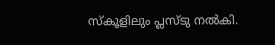സ്‌കൂളിലും പ്ലസ്ടു നല്‍കി.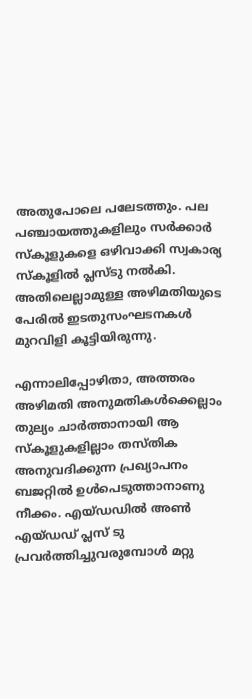അതുപോലെ പലേടത്തും. പല പഞ്ചായത്തുകളിലും സര്‍ക്കാര്‍ സ്‌കൂളുകളെ ഒഴിവാക്കി സ്വകാര്യ സ്‌കൂളില്‍ പ്ലസ്ടു നല്‍കി. അതിലെല്ലാമുള്ള അഴിമതിയുടെ പേരില്‍ ഇടതുസംഘടനകള്‍ മുറവിളി കൂട്ടിയിരുന്നു.

എന്നാലിപ്പോഴിതാ, അത്തരം അഴിമതി അനുമതികള്‍ക്കെല്ലാം തുല്യം ചാര്‍ത്താനായി ആ സ്‌കൂളുകളില്ലാം തസ്തിക അനുവദിക്കുന്ന പ്രഖ്യാപനം ബജറ്റില്‍ ഉള്‍പെടുത്താനാണു നീക്കം. എയ്ഡഡില്‍ അണ്‍ എയ്ഡഡ് പ്ലസ് ടു പ്രവര്‍ത്തിച്ചുവരുമ്പോള്‍ മറ്റു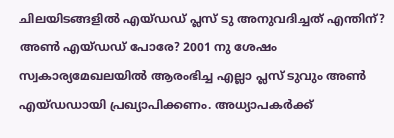ചിലയിടങ്ങളില്‍ എയ്ഡഡ് പ്ലസ് ടു അനുവദിച്ചത് എന്തിന്? അണ്‍ എയ്ഡഡ് പോരേ? 2001 നു ശേഷം സ്വകാര്യമേഖലയില്‍ ആരംഭിച്ച എല്ലാ പ്ലസ് ടുവും അണ്‍ എയ്ഡഡായി പ്രഖ്യാപിക്കണം. അധ്യാപകര്‍ക്ക്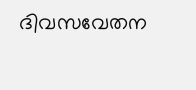ദിവസവേതന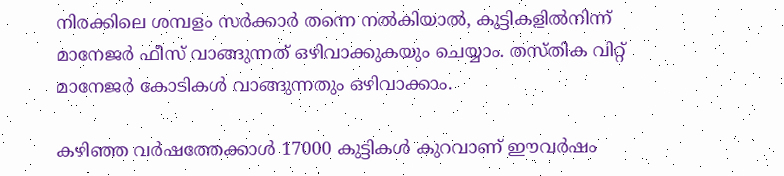നിരക്കിലെ ശമ്പളം സര്‍ക്കാര്‍ തന്നെ നല്‍കിയാല്‍, കുട്ടികളില്‍നിന്ന് മാനേജര്‍ ഫീസ് വാങ്ങുന്നത് ഒഴിവാക്കുകയും ചെയ്യാം. തസ്തിക വിറ്റ് മാനേജര്‍ കോടികള്‍ വാങ്ങുന്നതും ഒഴിവാക്കാം.

കഴിഞ്ഞ വര്‍ഷത്തേക്കാള്‍ 17000 കുട്ടികള്‍ കുറവാണ് ഈവര്‍ഷം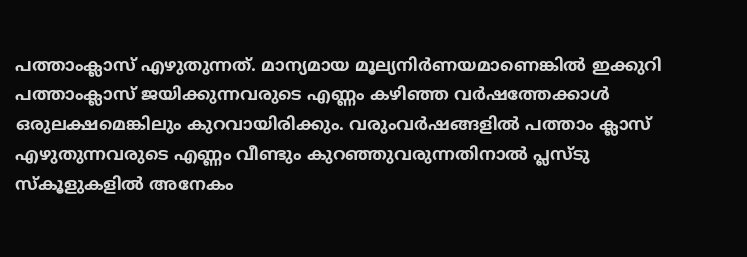പത്താംക്ലാസ് എഴുതുന്നത്. മാന്യമായ മൂല്യനിര്‍ണയമാണെങ്കില്‍ ഇക്കുറി പത്താംക്ലാസ് ജയിക്കുന്നവരുടെ എണ്ണം കഴിഞ്ഞ വര്‍ഷത്തേക്കാള്‍ ഒരുലക്ഷമെങ്കിലും കുറവായിരിക്കും. വരുംവര്‍ഷങ്ങളില്‍ പത്താം ക്ലാസ് എഴുതുന്നവരുടെ എണ്ണം വീണ്ടും കുറഞ്ഞുവരുന്നതിനാല്‍ പ്ലസ്ടു സ്‌കൂളുകളില്‍ അനേകം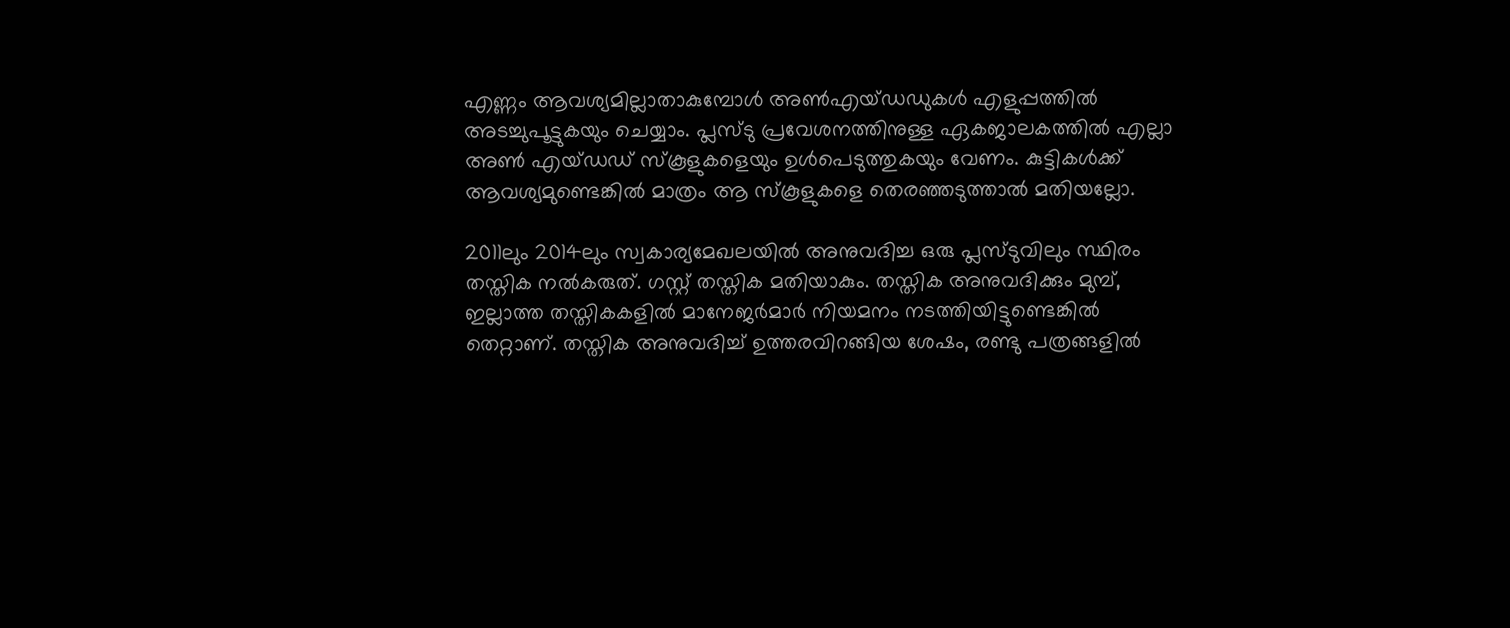എണ്ണം ആവശ്യമില്ലാതാകുമ്പോള്‍ അണ്‍എയ്ഡഡുകള്‍ എളുപ്പത്തില്‍ അടച്ചുപൂട്ടുകയും ചെയ്യാം. പ്ലസ്ടു പ്രവേശനത്തിനുള്ള ഏകജാലകത്തില്‍ എല്ലാ അണ്‍ എയ്ഡഡ് സ്‌കൂളുകളെയും ഉള്‍പെടുത്തുകയും വേണം. കുട്ടികള്‍ക്ക് ആവശ്യമുണ്ടെങ്കില്‍ മാത്രം ആ സ്‌കൂളുകളെ തെരഞ്ഞടുത്താല്‍ മതിയല്ലോ.

2011ലും 2014ലും സ്വകാര്യമേഖലയില്‍ അനുവദിച്ച ഒരു പ്ലസ്ടുവിലും സ്ഥിരം തസ്തിക നല്‍കരുത്. ഗസ്റ്റ് തസ്തിക മതിയാകും. തസ്തിക അനുവദിക്കും മുമ്പ്, ഇല്ലാത്ത തസ്തികകളില്‍ മാനേജര്‍മാര്‍ നിയമനം നടത്തിയിട്ടുണ്ടെങ്കില്‍ തെറ്റാണ്. തസ്തിക അനുവദിച്ച് ഉത്തരവിറങ്ങിയ ശേഷം, രണ്ടു പത്രങ്ങളില്‍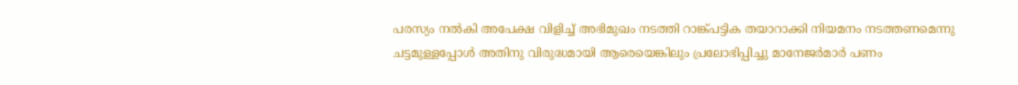പരസ്യം നല്‍കി അപേക്ഷ വിളിച്ച് അഭിമുഖം നടത്തി റാങ്ക്പട്ടിക തയാറാക്കി നിയമനം നടത്തണമെന്നു ചട്ടമുള്ളപ്പോള്‍ അതിനു വിരുദ്ധമായി ആരെയെങ്കിലും പ്രലോഭിപ്പിച്ചു മാനേജര്‍മാര്‍ പണം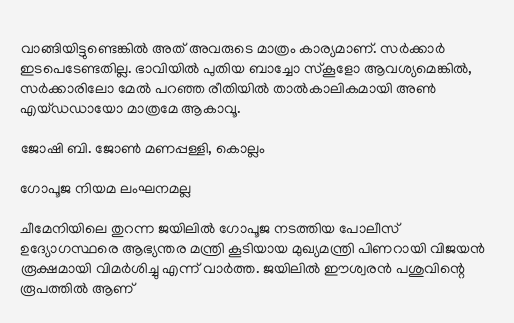വാങ്ങിയിട്ടുണ്ടെങ്കില്‍ അത് അവരുടെ മാത്രം കാര്യമാണ്. സര്‍ക്കാര്‍ ഇടപെടേണ്ടതില്ല. ഭാവിയില്‍ പുതിയ ബാച്ചോ സ്‌കൂളോ ആവശ്യമെങ്കില്‍, സര്‍ക്കാരിലോ മേല്‍ പറഞ്ഞ രീതിയില്‍ താല്‍കാലികമായി അണ്‍ എയ്ഡഡായോ മാത്രമേ ആകാവൂ.

ജോഷി ബി. ജോണ്‍ മണപ്പള്ളി, കൊല്ലം

ഗോപൂജ നിയമ ലംഘനമല്ല

ചീമേനിയിലെ തുറന്ന ജയിലില്‍ ഗോപൂജ നടത്തിയ പോലീസ് ഉദ്യോഗസ്ഥരെ ആഭ്യന്തര മന്ത്രി കൂടിയായ മുഖ്യമന്ത്രി പിണറായി വിജയന്‍ രൂക്ഷമായി വിമര്‍ശിച്ചു എന്ന് വാര്‍ത്ത. ജയിലില്‍ ഈശ്വരന്‍ പശുവിന്റെ രൂപത്തില്‍ ആണ്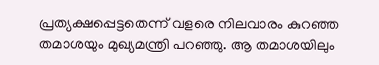പ്രത്യക്ഷപ്പെട്ടതെന്ന് വളരെ നിലവാരം കുറഞ്ഞ തമാശയും മുഖ്യമന്ത്രി പറഞ്ഞു. ആ തമാശയിലും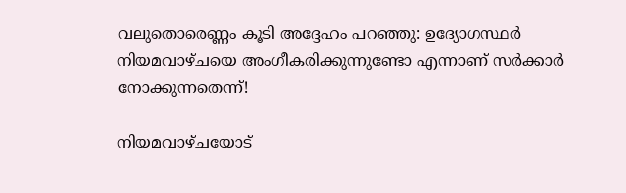വലുതൊരെണ്ണം കൂടി അദ്ദേഹം പറഞ്ഞു: ഉദ്യോഗസ്ഥര്‍ നിയമവാഴ്ചയെ അംഗീകരിക്കുന്നുണ്ടോ എന്നാണ് സര്‍ക്കാര്‍ നോക്കുന്നതെന്ന്!

നിയമവാഴ്ചയോട്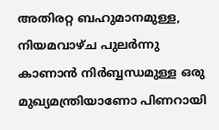അതിരറ്റ ബഹുമാനമുള്ള, നിയമവാഴ്ച പുലര്‍ന്നു കാണാന്‍ നിര്‍ബ്ബന്ധമുള്ള ഒരു മുഖ്യമന്ത്രിയാണോ പിണറായി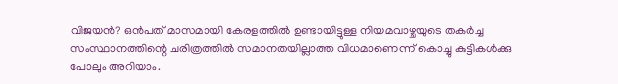വിജയന്‍? ഒന്‍പത് മാസമായി കേരളത്തില്‍ ഉണ്ടായിട്ടുള്ള നിയമവാഴ്ചയുടെ തകര്‍ച്ച സംസ്ഥാനത്തിന്റെ ചരിത്രത്തില്‍ സമാനതയില്ലാത്ത വിധമാണെന്ന് കൊച്ചു കുട്ടികള്‍ക്കു പോലും അറിയാം.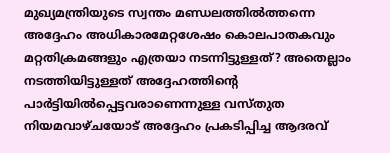മുഖ്യമന്ത്രിയുടെ സ്വന്തം മണ്ഡലത്തില്‍ത്തന്നെ അദ്ദേഹം അധികാരമേറ്റശേഷം കൊലപാതകവും മറ്റതിക്രമങ്ങളും എത്രയാ നടന്നിട്ടുള്ളത്? അതെല്ലാം നടത്തിയിട്ടുള്ളത് അദ്ദേഹത്തിന്റെ പാര്‍ട്ടിയില്‍പ്പെട്ടവരാണെന്നുള്ള വസ്തുത നിയമവാഴ്ചയോട് അദ്ദേഹം പ്രകടിപ്പിച്ച ആദരവ്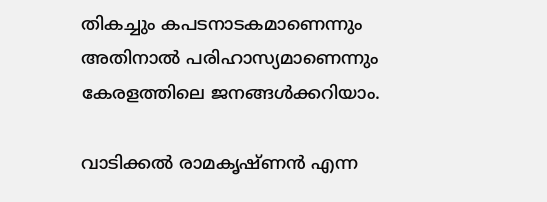തികച്ചും കപടനാടകമാണെന്നും അതിനാല്‍ പരിഹാസ്യമാണെന്നും കേരളത്തിലെ ജനങ്ങള്‍ക്കറിയാം.

വാടിക്കല്‍ രാമകൃഷ്ണന്‍ എന്ന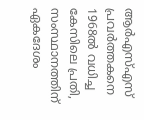ആര്‍എസ്എസ് പ്രവര്‍ത്തകനെ 1968ല്‍ വധിച്ച കേസിലെ പ്രതി, സംസ്ഥാനത്തിന് ഏകദേശം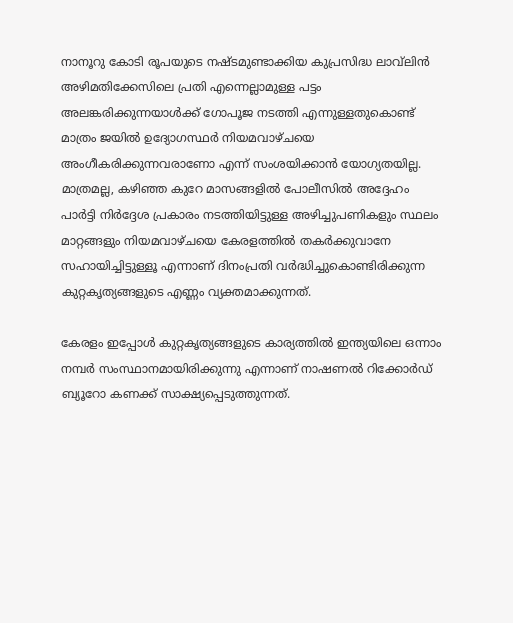നാനൂറു കോടി രൂപയുടെ നഷ്ടമുണ്ടാക്കിയ കുപ്രസിദ്ധ ലാവ്‌ലിന്‍ അഴിമതിക്കേസിലെ പ്രതി എന്നെല്ലാമുള്ള പട്ടം അലങ്കരിക്കുന്നയാള്‍ക്ക് ഗോപൂജ നടത്തി എന്നുള്ളതുകൊണ്ട് മാത്രം ജയില്‍ ഉദ്യോഗസ്ഥര്‍ നിയമവാഴ്ചയെ അംഗീകരിക്കുന്നവരാണോ എന്ന് സംശയിക്കാന്‍ യോഗ്യതയില്ല. മാത്രമല്ല, കഴിഞ്ഞ കുറേ മാസങ്ങളില്‍ പോലീസില്‍ അദ്ദേഹം പാര്‍ട്ടി നിര്‍ദ്ദേശ പ്രകാരം നടത്തിയിട്ടുള്ള അഴിച്ചുപണികളും സ്ഥലം മാറ്റങ്ങളും നിയമവാഴ്ചയെ കേരളത്തില്‍ തകര്‍ക്കുവാനേ സഹായിച്ചിട്ടുള്ളൂ എന്നാണ് ദിനംപ്രതി വര്‍ദ്ധിച്ചുകൊണ്ടിരിക്കുന്ന കുറ്റകൃത്യങ്ങളുടെ എണ്ണം വ്യക്തമാക്കുന്നത്.

കേരളം ഇപ്പോള്‍ കുറ്റകൃത്യങ്ങളുടെ കാര്യത്തില്‍ ഇന്ത്യയിലെ ഒന്നാം നമ്പര്‍ സംസ്ഥാനമായിരിക്കുന്നു എന്നാണ് നാഷണല്‍ റിക്കോര്‍ഡ് ബ്യൂറോ കണക്ക് സാക്ഷ്യപ്പെടുത്തുന്നത്.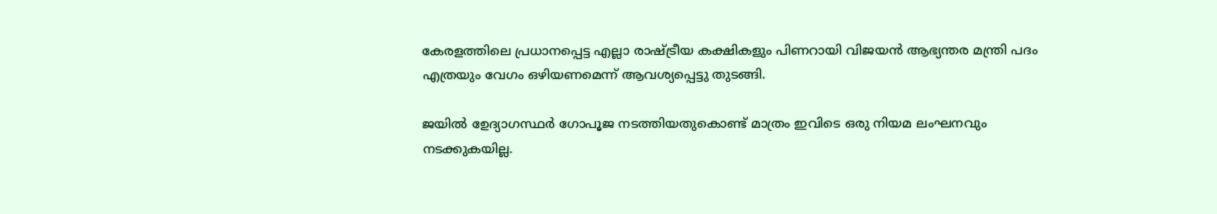കേരളത്തിലെ പ്രധാനപ്പെട്ട എല്ലാ രാഷ്‌ട്രീയ കക്ഷികളും പിണറായി വിജയന്‍ ആഭ്യന്തര മന്ത്രി പദം എത്രയും വേഗം ഒഴിയണമെന്ന് ആവശ്യപ്പെട്ടു തുടങ്ങി.

ജയില്‍ ഉേദ്യാഗസ്ഥര്‍ ഗോപൂജ നടത്തിയതുകൊണ്ട് മാത്രം ഇവിടെ ഒരു നിയമ ലംഘനവും നടക്കുകയില്ല.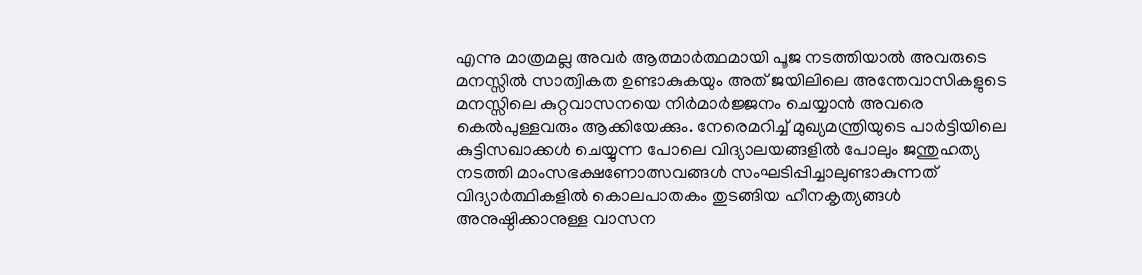എന്നു മാത്രമല്ല അവര്‍ ആത്മാര്‍ത്ഥമായി പൂജ നടത്തിയാല്‍ അവരുടെ മനസ്സില്‍ സാത്വികത ഉണ്ടാകുകയും അത് ജയിലിലെ അന്തേവാസികളുടെ മനസ്സിലെ കുറ്റവാസനയെ നിര്‍മാര്‍ജ്ജനം ചെയ്യാന്‍ അവരെ കെല്‍പുള്ളവരും ആക്കിയേക്കും. നേരെമറിച്ച് മുഖ്യമന്ത്രിയുടെ പാര്‍ട്ടിയിലെ കുട്ടിസഖാക്കള്‍ ചെയ്യുന്ന പോലെ വിദ്യാലയങ്ങളില്‍ പോലും ജന്തുഹത്യ നടത്തി മാംസഭക്ഷണോത്സവങ്ങള്‍ സംഘടിപ്പിച്ചാലുണ്ടാകുന്നത് വിദ്യാര്‍ത്ഥികളില്‍ കൊലപാതകം തുടങ്ങിയ ഹീനകൃത്യങ്ങള്‍ അനുഷ്ഠിക്കാനുള്ള വാസന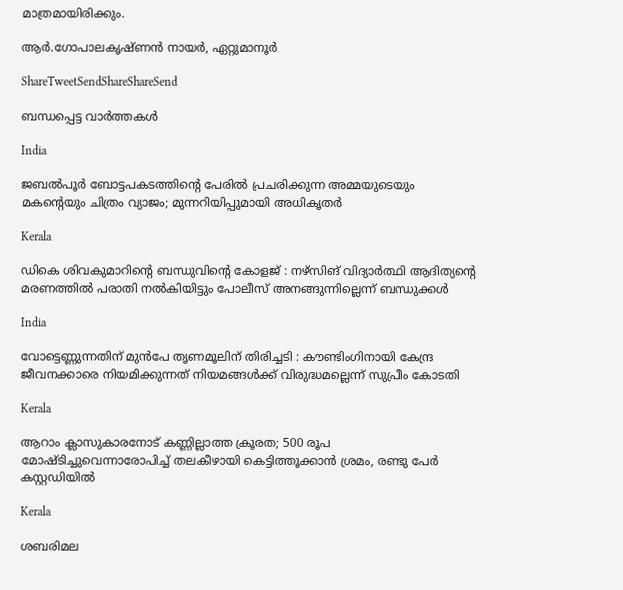മാത്രമായിരിക്കും.

ആര്‍.ഗോപാലകൃഷ്ണന്‍ നായര്‍, ഏറ്റുമാനൂര്‍

ShareTweetSendShareShareSend

ബന്ധപ്പെട്ട വാര്‍ത്തകള്‍

India

ജബൽപൂർ ബോട്ടപകടത്തിന്റെ പേരിൽ പ്രചരിക്കുന്ന അമ്മയുടെയും മകന്റെയും ചിത്രം വ്യാജം; മുന്നറിയിപ്പുമായി അധികൃതർ

Kerala

ഡികെ ശിവകുമാറിന്റെ ബന്ധുവിന്റെ കോളജ് : നഴ്‌സിങ് വിദ്യാര്‍ത്ഥി ആദിത്യന്റെ മരണത്തിൽ പരാതി നൽകിയിട്ടും പോലീസ് അനങ്ങുന്നില്ലെന്ന് ബന്ധുക്കൾ

India

വോട്ടെണ്ണുന്നതിന് മുൻപേ തൃണമൂലിന് തിരിച്ചടി : കൗണ്ടിംഗിനായി കേന്ദ്ര ജീവനക്കാരെ നിയമിക്കുന്നത് നിയമങ്ങൾക്ക് വിരുദ്ധമല്ലെന്ന് സുപ്രീം കോടതി

Kerala

ആറാം ക്ലാസുകാരനോട് കണ്ണില്ലാത്ത ക്രൂരത; 500 രൂപ മോഷ്ടിച്ചുവെന്നാരോപിച്ച് തലകീഴായി കെട്ടിത്തൂക്കാൻ ശ്രമം, രണ്ടു പേർ കസ്റ്റഡിയിൽ

Kerala

ശബരിമല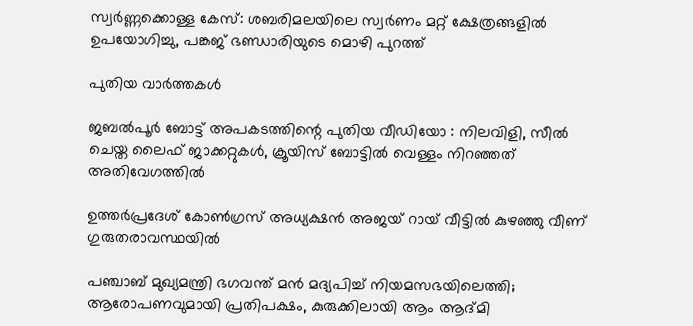സ്വർണ്ണക്കൊള്ള കേസ്: ശബരിമലയിലെ സ്വർണം മറ്റ് ക്ഷേത്രങ്ങളിൽ ഉപയോഗിച്ചു, പങ്കജ് ഭണ്ഡാരിയുടെ മൊഴി പുറത്ത്

പുതിയ വാര്‍ത്തകള്‍

ജബൽപൂർ ബോട്ട് അപകടത്തിന്റെ പുതിയ വീഡിയോ : നിലവിളി, സീൽ ചെയ്ത ലൈഫ് ജാക്കറ്റുകൾ, ക്രൂയിസ് ബോട്ടിൽ വെള്ളം നിറഞ്ഞത് അതിവേഗത്തിൽ

ഉത്തർപ്രദേശ് കോൺഗ്രസ് അധ്യക്ഷൻ അജയ് റായ് വീട്ടിൽ കുഴഞ്ഞു വീണ് ഗുരുതരാവസ്ഥയിൽ

പഞ്ചാബ് മുഖ്യമന്ത്രി ഭഗവന്ത് മൻ മദ്യപിച്ച് നിയമസഭയിലെത്തി; ആരോപണവുമായി പ്രതിപക്ഷം, കുരുക്കിലായി ആം ആദ്മി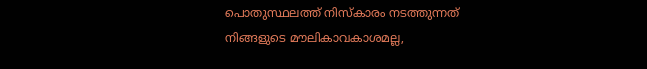പൊതുസ്ഥലത്ത് നിസ്കാരം നടത്തുന്നത് നിങ്ങളുടെ മൗലികാവകാശമല്ല,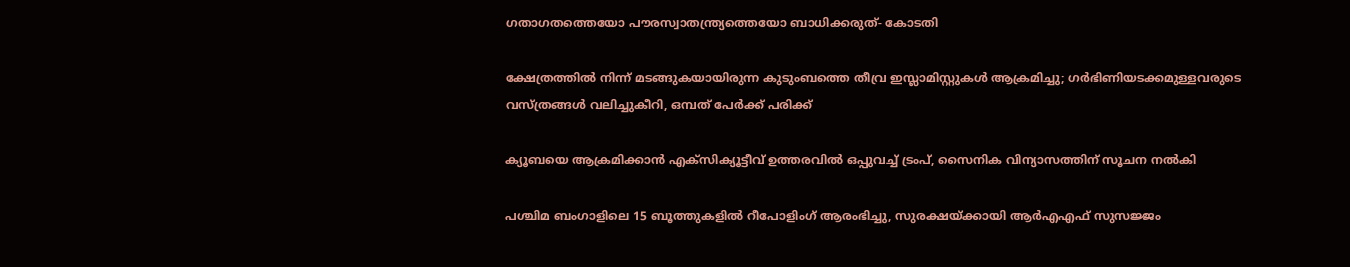ഗതാഗതത്തെയോ പൗരസ്വാതന്ത്ര്യത്തെയോ ബാധിക്കരുത്- കോടതി

ക്ഷേത്രത്തിൽ നിന്ന് മടങ്ങുകയായിരുന്ന കുടുംബത്തെ തീവ്ര ഇസ്ലാമിസ്റ്റുകൾ ആക്രമിച്ചു; ഗർഭിണിയടക്കമുള്ളവരുടെ വസ്ത്രങ്ങൾ വലിച്ചുകീറി, ഒമ്പത് പേർക്ക് പരിക്ക്

ക്യൂബയെ ആക്രമിക്കാൻ എക്സിക്യൂട്ടീവ് ഉത്തരവിൽ ഒപ്പുവച്ച് ട്രംപ്, സൈനിക വിന്യാസത്തിന് സൂചന നൽകി

പശ്ചിമ ബംഗാളിലെ 15 ബൂത്തുകളിൽ റീപോളിംഗ് ആരംഭിച്ചു, സുരക്ഷയ്‌ക്കായി ആർ‌എ‌എഫ് സുസജ്ജം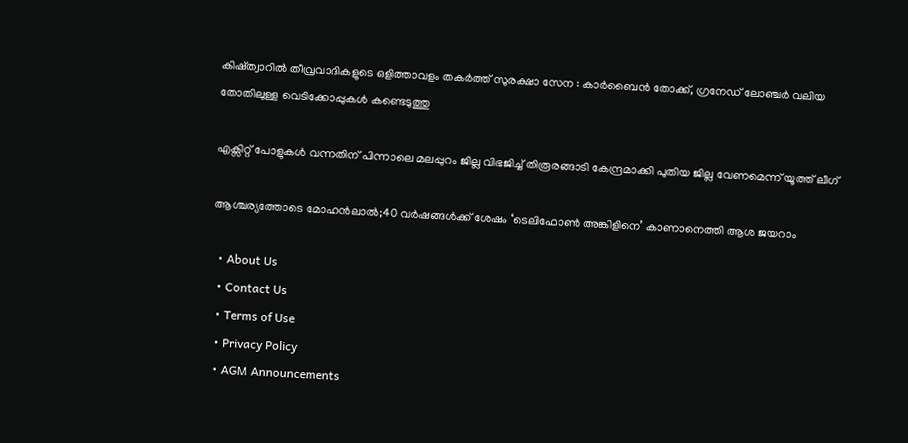കിഷ്ത്വാറിൽ തീവ്രവാദികളുടെ ഒളിത്താവളം തകർത്ത് സുരക്ഷാ സേന : കാർബൈൻ തോക്ക്, ഗ്രനേഡ് ലോഞ്ചർ വലിയ തോതിലുള്ള വെടിക്കോപ്പുകൾ കണ്ടെടുത്തു

എക്സിറ്റ് പോളുകൾ വന്നതിന് പിന്നാലെ മലപ്പുറം ജില്ല വിഭജിച്ച് തിരൂരങ്ങാടി കേന്ദ്രമാക്കി പുതിയ ജില്ല വേണമെന്ന് യൂത്ത് ലീഗ്

ആശ്ചര്യത്തോടെ മോഹന്‍ലാല്‍;40 വര്‍ഷങ്ങള്‍ക്ക് ശേഷം ‘ടെലിഫോണ്‍ അങ്കിളിനെ’ കാണാനെത്തി ആശ ജയറാം

  • About Us
  • Contact Us
  • Terms of Use
  • Privacy Policy
  • AGM Announcements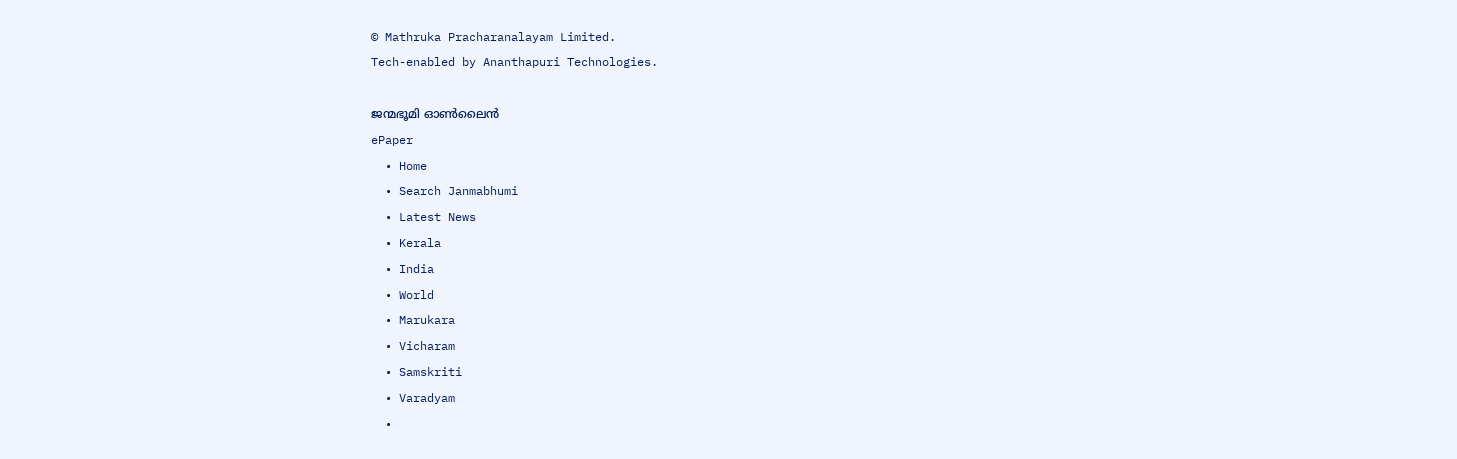© Mathruka Pracharanalayam Limited.
Tech-enabled by Ananthapuri Technologies.

ജന്മഭൂമി ഓണ്‍ലൈന്‍
ePaper
  • Home
  • Search Janmabhumi
  • Latest News
  • Kerala
  • India
  • World
  • Marukara
  • Vicharam
  • Samskriti
  • Varadyam
  •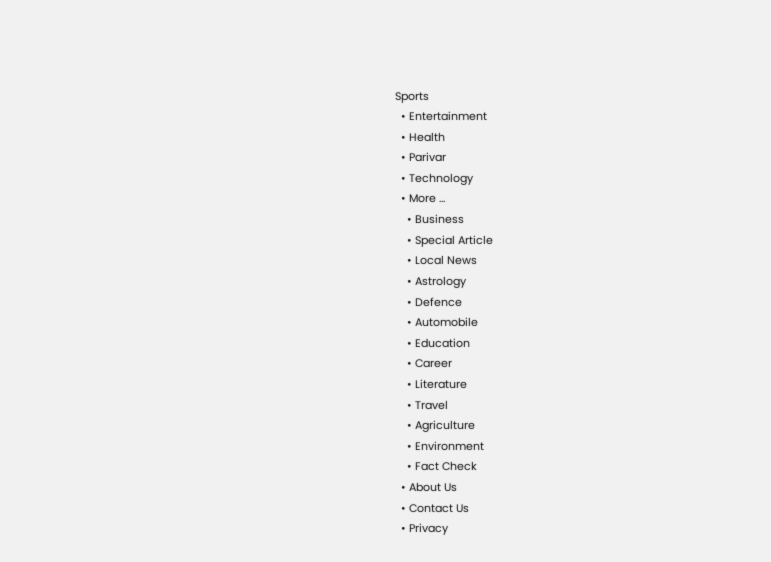Sports
  • Entertainment
  • Health
  • Parivar
  • Technology
  • More …
    • Business
    • Special Article
    • Local News
    • Astrology
    • Defence
    • Automobile
    • Education
    • Career
    • Literature
    • Travel
    • Agriculture
    • Environment
    • Fact Check
  • About Us
  • Contact Us
  • Privacy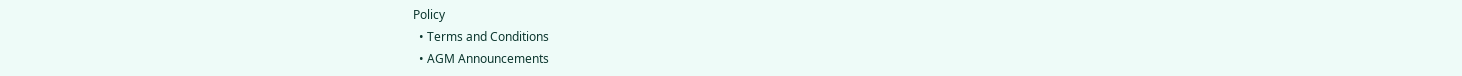Policy
  • Terms and Conditions
  • AGM Announcements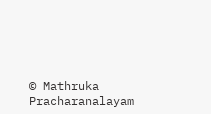© Mathruka Pracharanalayam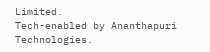Limited.
Tech-enabled by Ananthapuri Technologies.